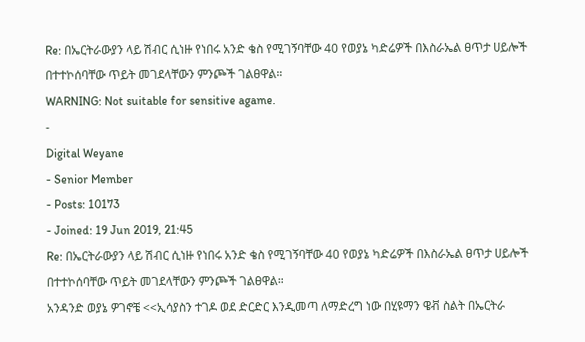Re: በኤርትራውያን ላይ ሽብር ሲነዙ የነበሩ አንድ ቄስ የሚገኝባቸው 40 የወያኔ ካድሬዎች በእስራኤል ፀጥታ ሀይሎች በተተኮሰባቸው ጥይት መገደላቸውን ምንጮች ገልፀዋል።
WARNING: Not suitable for sensitive agame.
-
Digital Weyane
- Senior Member
- Posts: 10173
- Joined: 19 Jun 2019, 21:45
Re: በኤርትራውያን ላይ ሽብር ሲነዙ የነበሩ አንድ ቄስ የሚገኝባቸው 40 የወያኔ ካድሬዎች በእስራኤል ፀጥታ ሀይሎች በተተኮሰባቸው ጥይት መገደላቸውን ምንጮች ገልፀዋል።
አንዳንድ ወያኔ ዎገኖቼ <<ኢሳያስን ተገዶ ወደ ድርድር እንዲመጣ ለማድረግ ነው በሂዩማን ዌቭ ስልት በኤርትራ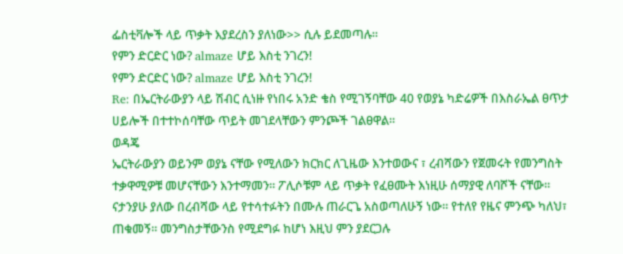ፌስቲቫሎች ላይ ጥቃት እያደረስን ያለነው>> ሲሉ ይደመጣሉ።
የምን ድርድር ነው? almaze ሆይ እስቲ ንገረን!
የምን ድርድር ነው? almaze ሆይ እስቲ ንገረን!
Re: በኤርትራውያን ላይ ሽብር ሲነዙ የነበሩ አንድ ቄስ የሚገኝባቸው 40 የወያኔ ካድሬዎች በእስራኤል ፀጥታ ሀይሎች በተተኮሰባቸው ጥይት መገደላቸውን ምንጮች ገልፀዋል።
ወዳጄ
ኤርትራውያን ወይንም ወያኔ ናቸው የሚለውን ክርክር ለጊዜው እንተወውና ፣ ረብሻውን የጀመሩት የመንግስት ተቃዋሚዎቹ መሆናቸውን እንተማመን። ፖሊሶቹም ላይ ጥቃት የፈፀሙት እነዚሁ ሰማያዊ ለባሾች ናቸው።
ናታንያሁ ያለው በረብሻው ላይ የተሳተፉትን በሙሉ ጠራርጌ አስወጣለሁኝ ነው። የተለየ የዜና ምንጭ ካለህ፣ ጠቁመኝ። መንግስታቸውንስ የሚደግፉ ከሆነ እዚህ ምን ያደርጋሉ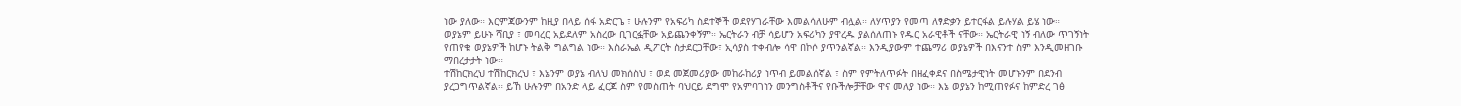ነው ያለው። እርምጃውንም ከዚያ በላይ ሰፋ አድርጌ ፣ ሁሉንም የአፍሪካ ስደተኞች ወደየሃገራቸው እመልሳለሁም ብሏል። ለሃጥያን የመጣ ለፃድቃን ይተርፋል ይሉሃል ይሄ ነው።
ወያኔም ይሁኑ ሻቢያ ፣ መባረር አይደለም አስረው ቢገርፏቸው አይጨንቀኝም። ኤርትራን ብቻ ሳይሆን አፍሪካን ያዋረዱ ያልሰለጠኑ የዱር አራዊቶች ናቸው። ኤርትራዊ ነኝ ብለው ጥገኝነት የጠየቁ ወያኔዎች ከሆኑ ትልቅ ግልግል ነው። እስራኤል ዲፖርት ስታደርጋቸው፣ ኢሳያስ ተቀብሎ ሳዋ በኮሶ ያጥንልኛል። እንዲያውም ተጨማሪ ወያኔዎች በእናንተ ስም እንዲመዘገቡ ማበረታታት ነው።
ተሽከርክረህ ተሽከርክረህ ፣ እኔንም ወያኔ ብለህ መክሰስህ ፣ ወደ መጀመሪያው መከራከሪያ ነጥብ ይመልሰኛል ፣ ስም የምትለጥፉት በዘፈቀደና በስሜታዊነት መሆኑንም በደንብ ያረጋግጥልኛል። ይኸ ሁሉንም በአንድ ላይ ፈርጆ ስም የመስጠት ባህርይ ደግሞ የአምባገነን መንግስቶችና የቡችሎቻቸው ዋና መለያ ነው። እኔ ወያኔን ከሚጠየፉና ከምድረ ገፅ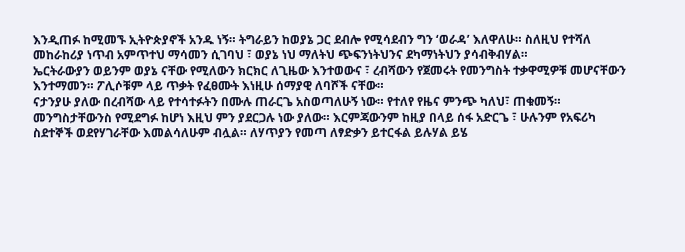እንዲጠፉ ከሚመኙ ኢትዮጵያኖች አንዱ ነኝ። ትግራይን ከወያኔ ጋር ደብሎ የሚሳደብን ግን ‘ወራዳ’ እለዋለሁ። ስለዚህ የተሻለ መከራከሪያ ነጥብ አምጥተህ ማሳመን ሲገባህ ፣ ወያኔ ነህ ማለትህ ጭፍንነትህንና ደካማነትህን ያሳብቅብሃል።
ኤርትራውያን ወይንም ወያኔ ናቸው የሚለውን ክርክር ለጊዜው እንተወውና ፣ ረብሻውን የጀመሩት የመንግስት ተቃዋሚዎቹ መሆናቸውን እንተማመን። ፖሊሶቹም ላይ ጥቃት የፈፀሙት እነዚሁ ሰማያዊ ለባሾች ናቸው።
ናታንያሁ ያለው በረብሻው ላይ የተሳተፉትን በሙሉ ጠራርጌ አስወጣለሁኝ ነው። የተለየ የዜና ምንጭ ካለህ፣ ጠቁመኝ። መንግስታቸውንስ የሚደግፉ ከሆነ እዚህ ምን ያደርጋሉ ነው ያለው። እርምጃውንም ከዚያ በላይ ሰፋ አድርጌ ፣ ሁሉንም የአፍሪካ ስደተኞች ወደየሃገራቸው እመልሳለሁም ብሏል። ለሃጥያን የመጣ ለፃድቃን ይተርፋል ይሉሃል ይሄ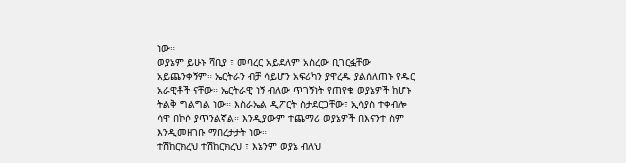ነው።
ወያኔም ይሁኑ ሻቢያ ፣ መባረር አይደለም አስረው ቢገርፏቸው አይጨንቀኝም። ኤርትራን ብቻ ሳይሆን አፍሪካን ያዋረዱ ያልሰለጠኑ የዱር አራዊቶች ናቸው። ኤርትራዊ ነኝ ብለው ጥገኝነት የጠየቁ ወያኔዎች ከሆኑ ትልቅ ግልግል ነው። እስራኤል ዲፖርት ስታደርጋቸው፣ ኢሳያስ ተቀብሎ ሳዋ በኮሶ ያጥንልኛል። እንዲያውም ተጨማሪ ወያኔዎች በእናንተ ስም እንዲመዘገቡ ማበረታታት ነው።
ተሽከርክረህ ተሽከርክረህ ፣ እኔንም ወያኔ ብለህ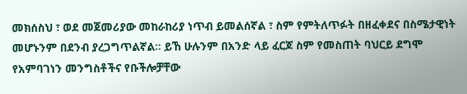መክሰስህ ፣ ወደ መጀመሪያው መከራከሪያ ነጥብ ይመልሰኛል ፣ ስም የምትለጥፉት በዘፈቀደና በስሜታዊነት መሆኑንም በደንብ ያረጋግጥልኛል። ይኸ ሁሉንም በአንድ ላይ ፈርጆ ስም የመስጠት ባህርይ ደግሞ የአምባገነን መንግስቶችና የቡችሎቻቸው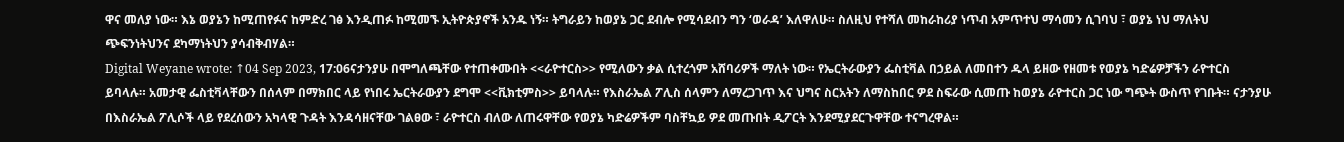ዋና መለያ ነው። እኔ ወያኔን ከሚጠየፉና ከምድረ ገፅ እንዲጠፉ ከሚመኙ ኢትዮጵያኖች አንዱ ነኝ። ትግራይን ከወያኔ ጋር ደብሎ የሚሳደብን ግን ‘ወራዳ’ እለዋለሁ። ስለዚህ የተሻለ መከራከሪያ ነጥብ አምጥተህ ማሳመን ሲገባህ ፣ ወያኔ ነህ ማለትህ ጭፍንነትህንና ደካማነትህን ያሳብቅብሃል።
Digital Weyane wrote: ↑04 Sep 2023, 17:06ናታንያሁ በሞግለጫቸው የተጠቀሙበት <<ራዮተርስ>> የሚለውን ቃል ሲተረጎም አሸባሪዎች ማለት ነው። የኤርትራውያን ፌስቲቫል በኃይል ለመበተን ዱላ ይዘው የዘመቱ የወያኔ ካድሬዎቻችን ራዮተርስ ይባላሉ። አመታዊ ፌስቲቫላቸውን በሰላም በማክበር ላይ የነበሩ ኤርትራውያን ደግሞ <<ቪክቲምስ>> ይባላሉ። የእስራኤል ፖሊስ ሰላምን ለማረጋገጥ እና ህግና ስርአትን ለማስከበር ዎደ ስፍራው ሲመጡ ከወያኔ ራዮተርስ ጋር ነው ግጭት ውስጥ የገቡት። ናታንያሁ በእስራኤል ፖሊሶች ላይ የደረሰውን አካላዊ ጉዳት እንዳሳዘናቸው ገልፀው ፣ ራዮተርስ ብለው ለጠሩዋቸው የወያኔ ካድሬዎችም ባስቸኳይ ዎደ መጡበት ዲፖርት እንደሚያደርጉዋቸው ተናግረዋል።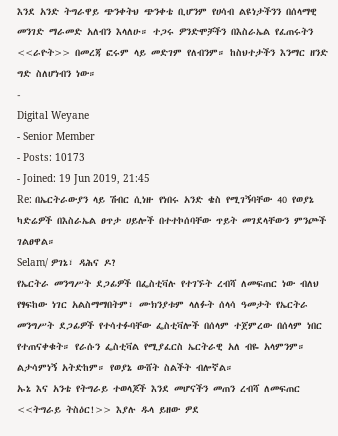እንደ አንድ ትግራዋይ ጭንቀትህ ጭንቀቴ ቢሆንም የሀሳብ ልዩነታችንን በሰላማዊ መንገድ ማራመድ አለብን እላለሁ። ተጋሩ ዎንድሞቻችን በእስራኤል የፈጠሩትን <<ራዮት>> በመረጃ ፎሩም ላይ መድገም የለብንም። ከስህተታችን እንማር ዘንድ ግድ ስለሆነብን ነው።
-
Digital Weyane
- Senior Member
- Posts: 10173
- Joined: 19 Jun 2019, 21:45
Re: በኤርትራውያን ላይ ሽብር ሲነዙ የነበሩ አንድ ቄስ የሚገኝባቸው 40 የወያኔ ካድሬዎች በእስራኤል ፀጥታ ሀይሎች በተተኮሰባቸው ጥይት መገደላቸውን ምንጮች ገልፀዋል።
Selam/ ዎገኔ፣ ዳሕና ዶ?
የኤርትራ መንግሥት ደጋፊዎች በፌስቲቫሉ የተገኙት ረብሻ ለመፍጠር ነው ብለህ የፃፍከው ነገር አልስማማበትም፣ ሙክንያቱም ላለፉት ሰላሳ ዓመታት የኤርትራ መንግሥት ደጋፊዎች የተሳተፉባቸው ፌስቲቫሎች በሰላም ተጀምረው በሰላም ነበር የተጠናቀቁት። የራሱን ፌስቲቫል የሚያፈርስ ኤርትራዊ አለ ብዬ አላምንም። ልታሳምነኝ አትድከም። የወያኔ ውሸት ስልችት ብሎኛል።
ኡኔ እና አንቴ የትግራይ ተወላጆች እንደ መሆናችን መጠን ረብሻ ለመፍጠር <<ትግራይ ትስዕር!>> እያሉ ዱላ ይዘው ዎደ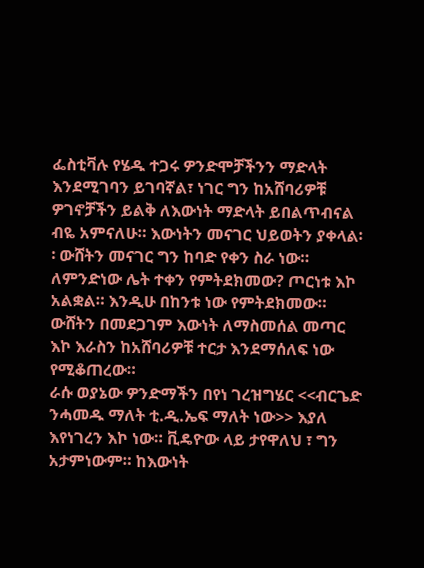ፌስቲቫሉ የሄዱ ተጋሩ ዎንድሞቻችንን ማድላት እንደሚገባን ይገባኛል፣ ነገር ግን ከአሸባሪዎቹ ዎገኖቻችን ይልቅ ለእውነት ማድላት ይበልጥብናል ብዬ አምናለሁ። እውነትን መናገር ህይወትን ያቀላል፡፡ ውሸትን መናገር ግን ከባድ የቀን ስራ ነው። ለምንድነው ሌት ተቀን የምትደክመው? ጦርነቱ እኮ አልቋል። እንዲሁ በከንቱ ነው የምትደክመው። ውሸትን በመደጋገም እውነት ለማስመሰል መጣር እኮ እራስን ከአሸባሪዎቹ ተርታ እንደማሰለፍ ነው የሚቆጠረው።
ራሱ ወያኔው ዎንድማችን በየነ ገረዝግሄር <<ብርጌድ ንሓመዱ ማለት ቲ.ዲ.ኤፍ ማለት ነው>> እያለ እየነገረን እኮ ነው። ቪዴዮው ላይ ታየዋለህ ፣ ግን አታምነውም። ከእውነት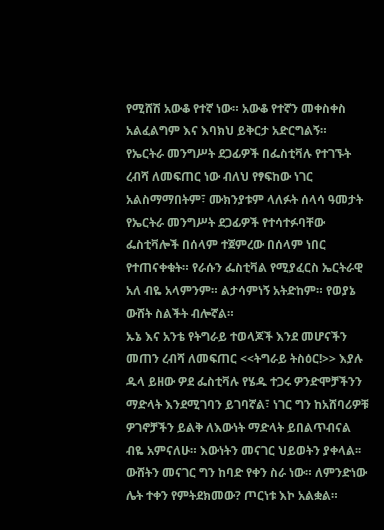የሚሸሽ አውቆ የተኛ ነው። አውቆ የተኛን መቀስቀስ አልፈልግም እና እባክህ ይቅርታ አድርግልኝ።
የኤርትራ መንግሥት ደጋፊዎች በፌስቲቫሉ የተገኙት ረብሻ ለመፍጠር ነው ብለህ የፃፍከው ነገር አልስማማበትም፣ ሙክንያቱም ላለፉት ሰላሳ ዓመታት የኤርትራ መንግሥት ደጋፊዎች የተሳተፉባቸው ፌስቲቫሎች በሰላም ተጀምረው በሰላም ነበር የተጠናቀቁት። የራሱን ፌስቲቫል የሚያፈርስ ኤርትራዊ አለ ብዬ አላምንም። ልታሳምነኝ አትድከም። የወያኔ ውሸት ስልችት ብሎኛል።
ኡኔ እና አንቴ የትግራይ ተወላጆች እንደ መሆናችን መጠን ረብሻ ለመፍጠር <<ትግራይ ትስዕር!>> እያሉ ዱላ ይዘው ዎደ ፌስቲቫሉ የሄዱ ተጋሩ ዎንድሞቻችንን ማድላት እንደሚገባን ይገባኛል፣ ነገር ግን ከአሸባሪዎቹ ዎገኖቻችን ይልቅ ለእውነት ማድላት ይበልጥብናል ብዬ አምናለሁ። እውነትን መናገር ህይወትን ያቀላል፡፡ ውሸትን መናገር ግን ከባድ የቀን ስራ ነው። ለምንድነው ሌት ተቀን የምትደክመው? ጦርነቱ እኮ አልቋል።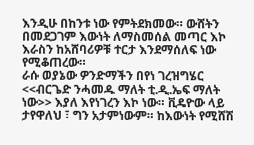እንዲሁ በከንቱ ነው የምትደክመው። ውሸትን በመደጋገም እውነት ለማስመሰል መጣር እኮ እራስን ከአሸባሪዎቹ ተርታ እንደማሰለፍ ነው የሚቆጠረው።
ራሱ ወያኔው ዎንድማችን በየነ ገረዝግሄር <<ብርጌድ ንሓመዱ ማለት ቲ.ዲ.ኤፍ ማለት ነው>> እያለ እየነገረን እኮ ነው። ቪዴዮው ላይ ታየዋለህ ፣ ግን አታምነውም። ከእውነት የሚሸሽ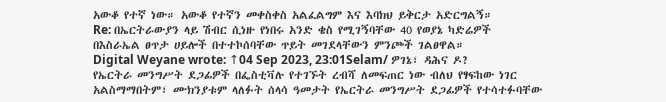አውቆ የተኛ ነው። አውቆ የተኛን መቀስቀስ አልፈልግም እና እባክህ ይቅርታ አድርግልኝ።
Re: በኤርትራውያን ላይ ሽብር ሲነዙ የነበሩ አንድ ቄስ የሚገኝባቸው 40 የወያኔ ካድሬዎች በእስራኤል ፀጥታ ሀይሎች በተተኮሰባቸው ጥይት መገደላቸውን ምንጮች ገልፀዋል።
Digital Weyane wrote: ↑04 Sep 2023, 23:01Selam/ ዎገኔ፣ ዳሕና ዶ?
የኤርትራ መንግሥት ደጋፊዎች በፌስቲቫሉ የተገኙት ረብሻ ለመፍጠር ነው ብለህ የፃፍከው ነገር አልስማማበትም፣ ሙክንያቱም ላለፉት ሰላሳ ዓመታት የኤርትራ መንግሥት ደጋፊዎች የተሳተፉባቸው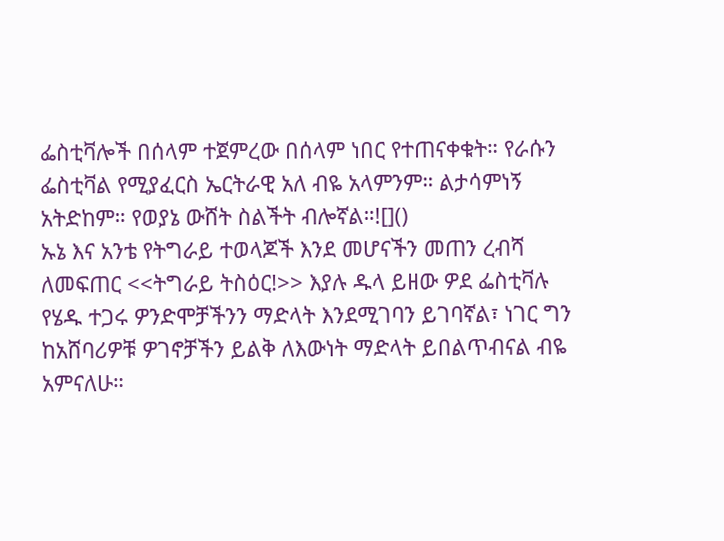ፌስቲቫሎች በሰላም ተጀምረው በሰላም ነበር የተጠናቀቁት። የራሱን ፌስቲቫል የሚያፈርስ ኤርትራዊ አለ ብዬ አላምንም። ልታሳምነኝ አትድከም። የወያኔ ውሸት ስልችት ብሎኛል።![]()
ኡኔ እና አንቴ የትግራይ ተወላጆች እንደ መሆናችን መጠን ረብሻ ለመፍጠር <<ትግራይ ትስዕር!>> እያሉ ዱላ ይዘው ዎደ ፌስቲቫሉ የሄዱ ተጋሩ ዎንድሞቻችንን ማድላት እንደሚገባን ይገባኛል፣ ነገር ግን ከአሸባሪዎቹ ዎገኖቻችን ይልቅ ለእውነት ማድላት ይበልጥብናል ብዬ አምናለሁ።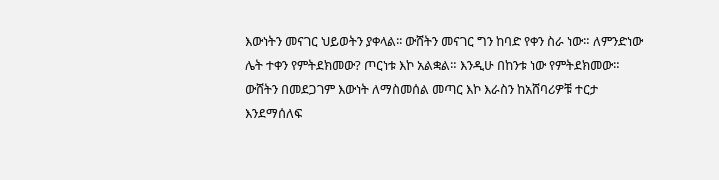እውነትን መናገር ህይወትን ያቀላል፡፡ ውሸትን መናገር ግን ከባድ የቀን ስራ ነው። ለምንድነው ሌት ተቀን የምትደክመው? ጦርነቱ እኮ አልቋል። እንዲሁ በከንቱ ነው የምትደክመው። ውሸትን በመደጋገም እውነት ለማስመሰል መጣር እኮ እራስን ከአሸባሪዎቹ ተርታ እንደማሰለፍ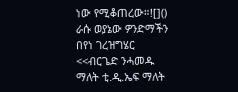ነው የሚቆጠረው።![]()
ራሱ ወያኔው ዎንድማችን በየነ ገረዝግሄር <<ብርጌድ ንሓመዱ ማለት ቲ.ዲ.ኤፍ ማለት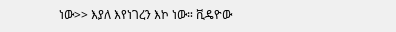ነው>> እያለ እየነገረን እኮ ነው። ቪዴዮው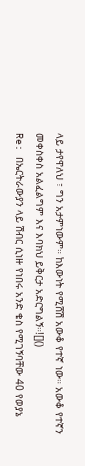ላይ ታየዋለህ ፣ ግን አታምነውም። ከእውነት የሚሸሽ አውቆ የተኛ ነው። አውቆ የተኛን መቀስቀስ አልፈልግም እና እባክህ ይቅርታ አድርግልኝ።![]()
Re: በኤርትራውያን ላይ ሽብር ሲነዙ የነበሩ አንድ ቄስ የሚገኝባቸው 40 የወያኔ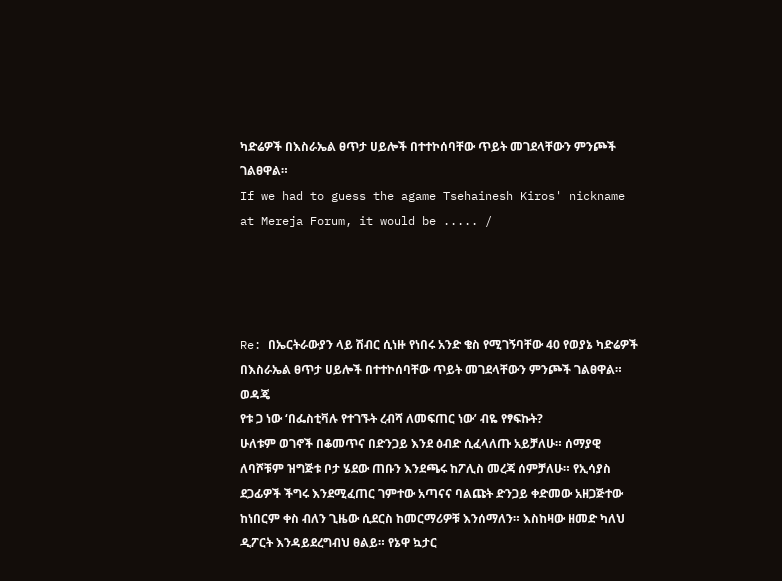ካድሬዎች በእስራኤል ፀጥታ ሀይሎች በተተኮሰባቸው ጥይት መገደላቸውን ምንጮች ገልፀዋል።
If we had to guess the agame Tsehainesh Kiros' nickname at Mereja Forum, it would be ..... /




Re: በኤርትራውያን ላይ ሽብር ሲነዙ የነበሩ አንድ ቄስ የሚገኝባቸው 40 የወያኔ ካድሬዎች በእስራኤል ፀጥታ ሀይሎች በተተኮሰባቸው ጥይት መገደላቸውን ምንጮች ገልፀዋል።
ወዳጄ
የቱ ጋ ነው ‘በፌስቲቫሉ የተገኙት ረብሻ ለመፍጠር ነው’ ብዬ የፃፍኩት?
ሁለቱም ወገኖች በቆመጥና በድንጋይ እንደ ዕብድ ሲፈላለጡ አይቻለሁ። ሰማያዊ ለባሾቹም ዝግጅቱ ቦታ ሄደው ጠቡን እንደጫሩ ከፖሊስ መረጃ ሰምቻለሁ። የኢሳያስ ደጋፊዎች ችግሩ እንደሚፈጠር ገምተው አጣናና ባልጩት ድንጋይ ቀድመው አዘጋጅተው ከነበርም ቀስ ብለን ጊዜው ሲደርስ ከመርማሪዎቹ እንሰማለን። እስከዛው ዘመድ ካለህ ዲፖርት እንዳይደረግብህ ፀልይ። የኔዋ ኳታር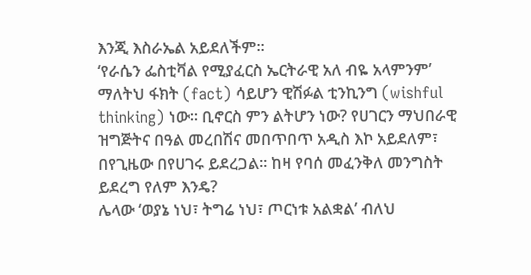እንጂ እስራኤል አይደለችም።
‘የራሴን ፌስቲቫል የሚያፈርስ ኤርትራዊ አለ ብዬ አላምንም’ ማለትህ ፋክት (fact) ሳይሆን ዊሽፉል ቲንኪንግ (wishful thinking) ነው። ቢኖርስ ምን ልትሆን ነው? የሀገርን ማህበራዊ ዝግጅትና በዓል መረበሽና መበጥበጥ አዲስ እኮ አይደለም፣ በየጊዜው በየሀገሩ ይደረጋል። ከዛ የባሰ መፈንቅለ መንግስት ይደረግ የለም እንዴ?
ሌላው ‘ወያኔ ነህ፣ ትግሬ ነህ፣ ጦርነቱ አልቋል’ ብለህ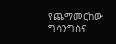የጨማመርከው ግሳንግስና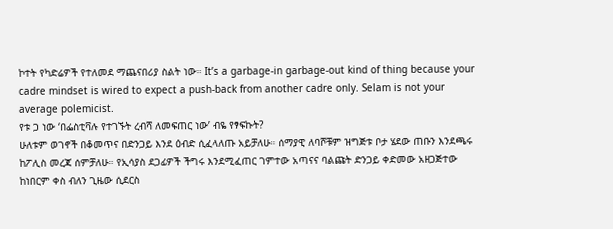ኮተት የካድሬዎች የተለመደ ማጨናበሪያ ስልት ነው። It’s a garbage-in garbage-out kind of thing because your cadre mindset is wired to expect a push-back from another cadre only. Selam is not your average polemicist.
የቱ ጋ ነው ‘በፌስቲቫሉ የተገኙት ረብሻ ለመፍጠር ነው’ ብዬ የፃፍኩት?
ሁለቱም ወገኖች በቆመጥና በድንጋይ እንደ ዕብድ ሲፈላለጡ አይቻለሁ። ሰማያዊ ለባሾቹም ዝግጅቱ ቦታ ሄደው ጠቡን እንደጫሩ ከፖሊስ መረጃ ሰምቻለሁ። የኢሳያስ ደጋፊዎች ችግሩ እንደሚፈጠር ገምተው አጣናና ባልጩት ድንጋይ ቀድመው አዘጋጅተው ከነበርም ቀስ ብለን ጊዜው ሲደርስ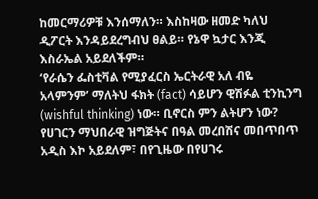ከመርማሪዎቹ እንሰማለን። እስከዛው ዘመድ ካለህ ዲፖርት እንዳይደረግብህ ፀልይ። የኔዋ ኳታር እንጂ እስራኤል አይደለችም።
‘የራሴን ፌስቲቫል የሚያፈርስ ኤርትራዊ አለ ብዬ አላምንም’ ማለትህ ፋክት (fact) ሳይሆን ዊሽፉል ቲንኪንግ (wishful thinking) ነው። ቢኖርስ ምን ልትሆን ነው? የሀገርን ማህበራዊ ዝግጅትና በዓል መረበሽና መበጥበጥ አዲስ እኮ አይደለም፣ በየጊዜው በየሀገሩ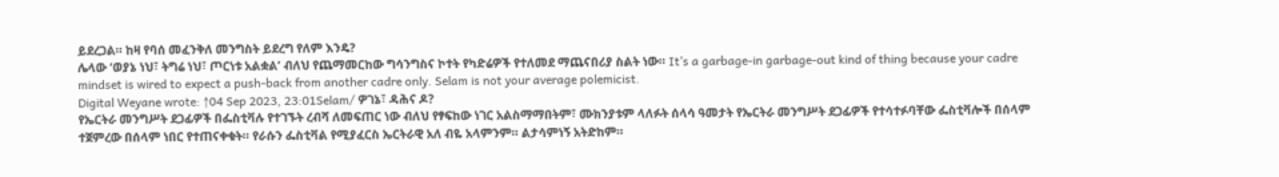ይደረጋል። ከዛ የባሰ መፈንቅለ መንግስት ይደረግ የለም እንዴ?
ሌላው ‘ወያኔ ነህ፣ ትግሬ ነህ፣ ጦርነቱ አልቋል’ ብለህ የጨማመርከው ግሳንግስና ኮተት የካድሬዎች የተለመደ ማጨናበሪያ ስልት ነው። It’s a garbage-in garbage-out kind of thing because your cadre mindset is wired to expect a push-back from another cadre only. Selam is not your average polemicist.
Digital Weyane wrote: ↑04 Sep 2023, 23:01Selam/ ዎገኔ፣ ዳሕና ዶ?
የኤርትራ መንግሥት ደጋፊዎች በፌስቲቫሉ የተገኙት ረብሻ ለመፍጠር ነው ብለህ የፃፍከው ነገር አልስማማበትም፣ ሙክንያቱም ላለፉት ሰላሳ ዓመታት የኤርትራ መንግሥት ደጋፊዎች የተሳተፉባቸው ፌስቲቫሎች በሰላም ተጀምረው በሰላም ነበር የተጠናቀቁት። የራሱን ፌስቲቫል የሚያፈርስ ኤርትራዊ አለ ብዬ አላምንም። ልታሳምነኝ አትድከም።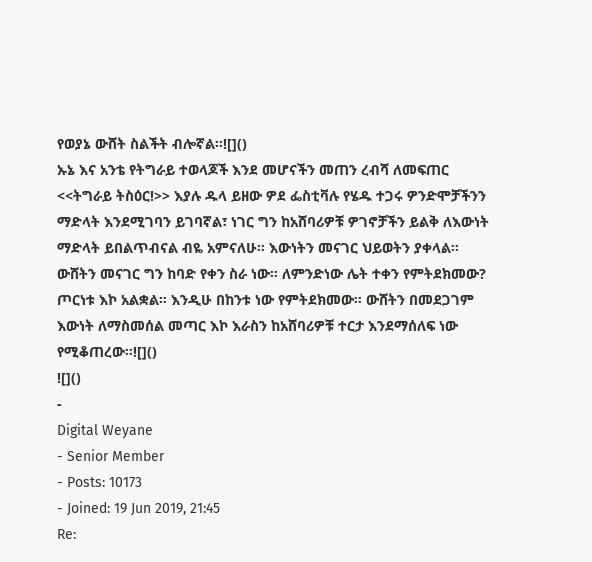የወያኔ ውሸት ስልችት ብሎኛል።![]()
ኡኔ እና አንቴ የትግራይ ተወላጆች እንደ መሆናችን መጠን ረብሻ ለመፍጠር <<ትግራይ ትስዕር!>> እያሉ ዱላ ይዘው ዎደ ፌስቲቫሉ የሄዱ ተጋሩ ዎንድሞቻችንን ማድላት እንደሚገባን ይገባኛል፣ ነገር ግን ከአሸባሪዎቹ ዎገኖቻችን ይልቅ ለእውነት ማድላት ይበልጥብናል ብዬ አምናለሁ። እውነትን መናገር ህይወትን ያቀላል፡፡ ውሸትን መናገር ግን ከባድ የቀን ስራ ነው። ለምንድነው ሌት ተቀን የምትደክመው? ጦርነቱ እኮ አልቋል። እንዲሁ በከንቱ ነው የምትደክመው። ውሸትን በመደጋገም እውነት ለማስመሰል መጣር እኮ እራስን ከአሸባሪዎቹ ተርታ እንደማሰለፍ ነው የሚቆጠረው።![]()
![]()
-
Digital Weyane
- Senior Member
- Posts: 10173
- Joined: 19 Jun 2019, 21:45
Re: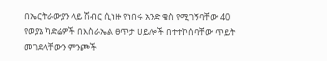በኤርትራውያን ላይ ሽብር ሲነዙ የነበሩ አንድ ቄስ የሚገኝባቸው 40 የወያኔ ካድሬዎች በእስራኤል ፀጥታ ሀይሎች በተተኮሰባቸው ጥይት መገደላቸውን ምንጮች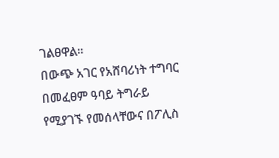ገልፀዋል።
በውጭ አገር የአሸባሪነት ተግባር በመፈፀም ዓባይ ትግራይ የሚያገኙ የመሰላቸውና በፖሊስ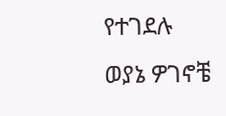የተገደሉ ወያኔ ዎገኖቼ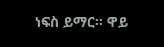ነፍስ ይማር። ዋይ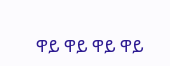ዋይ ዋይ ዋይ ዋይ